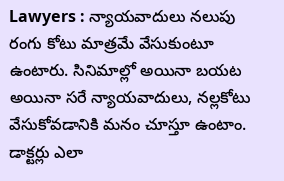Lawyers : న్యాయవాదులు నలుపు రంగు కోటు మాత్రమే వేసుకుంటూ ఉంటారు. సినిమాల్లో అయినా బయట అయినా సరే న్యాయవాదులు, నల్లకోటు వేసుకోవడానికి మనం చూస్తూ ఉంటాం. డాక్టర్లు ఎలా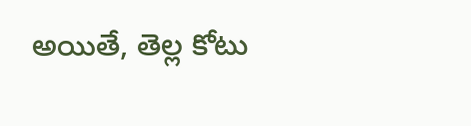అయితే, తెల్ల కోటు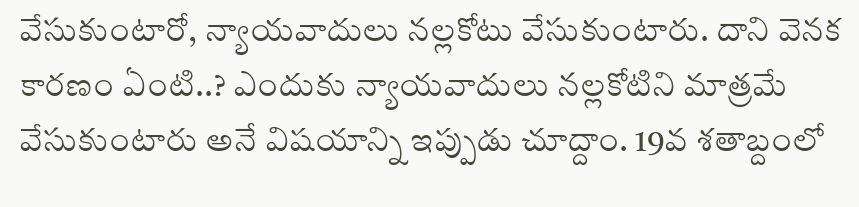వేసుకుంటారో, న్యాయవాదులు నల్లకోటు వేసుకుంటారు. దాని వెనక కారణం ఏంటి..? ఎందుకు న్యాయవాదులు నల్లకోటిని మాత్రమే వేసుకుంటారు అనే విషయాన్ని ఇప్పుడు చూద్దాం. 19వ శతాబ్దంలో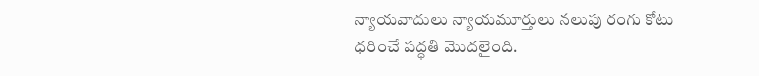న్యాయవాదులు న్యాయమూర్తులు నలుపు రంగు కోటు ధరించే పద్ధతి మొదలైంది.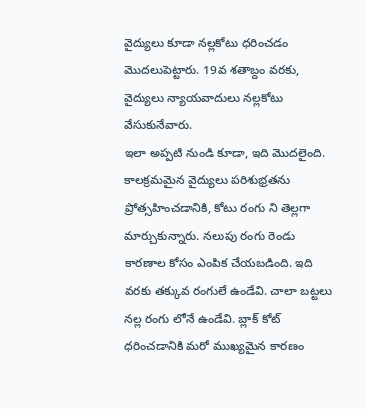వైద్యులు కూడా నల్లకోటు ధరించడం మొదలుపెట్టారు. 19వ శతాబ్దం వరకు, వైద్యులు న్యాయవాదులు నల్లకోటు వేసుకునేవారు.
ఇలా అప్పటి నుండి కూడా, ఇది మొదలైంది. కాలక్రమమైన వైద్యులు పరిశుభ్రతను ప్రోత్సహించడానికి, కోటు రంగు ని తెల్లగా మార్చుకున్నారు. నలుపు రంగు రెండు కారణాల కోసం ఎంపిక చేయబడింది. ఇది వరకు తక్కువ రంగులే ఉండేవి. చాలా బట్టలు నల్ల రంగు లోనే ఉండేవి. బ్లాక్ కోట్ ధరించడానికి మరో ముఖ్యమైన కారణం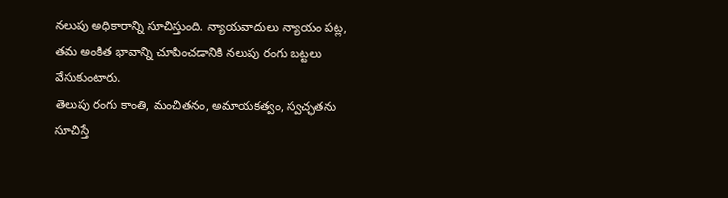నలుపు అధికారాన్ని సూచిస్తుంది. న్యాయవాదులు న్యాయం పట్ల, తమ అంకిత భావాన్ని చూపించడానికి నలుపు రంగు బట్టలు వేసుకుంటారు.
తెలుపు రంగు కాంతి, మంచితనం, అమాయకత్వం, స్వచ్ఛతను సూచిస్తే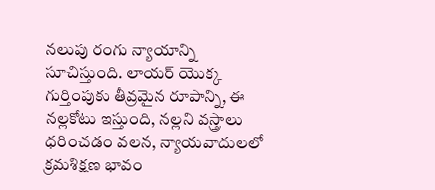నలుపు రంగు న్యాయాన్ని సూచిస్తుంది. లాయర్ యొక్క గుర్తింపుకు తీవ్రమైన రూపాన్ని, ఈ నల్లకోటు ఇస్తుంది, నల్లని వస్త్రాలు ధరించడం వలన, న్యాయవాదులలో క్రమశిక్షణ భావం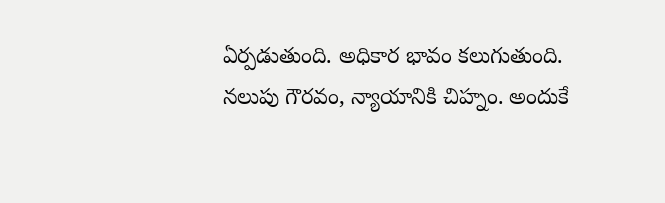ఏర్పడుతుంది. అధికార భావం కలుగుతుంది.
నలుపు గౌరవం, న్యాయానికి చిహ్నం. అందుకే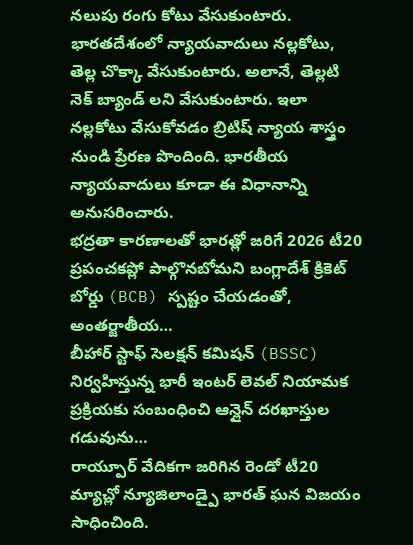నలుపు రంగు కోటు వేసుకుంటారు. భారతదేశంలో న్యాయవాదులు నల్లకోటు, తెల్ల చొక్కా వేసుకుంటారు. అలానే, తెల్లటి నెక్ బ్యాండ్ లని వేసుకుంటారు. ఇలా నల్లకోటు వేసుకోవడం బ్రిటిష్ న్యాయ శాస్త్రం నుండి ప్రేరణ పొందింది. భారతీయ న్యాయవాదులు కూడా ఈ విధానాన్ని అనుసరించారు.
భద్రతా కారణాలతో భారత్లో జరిగే 2026 టీ20 ప్రపంచకప్లో పాల్గొనబోమని బంగ్లాదేశ్ క్రికెట్ బోర్డు (BCB) స్పష్టం చేయడంతో, అంతర్జాతీయ…
బీహార్ స్టాఫ్ సెలక్షన్ కమిషన్ (BSSC) నిర్వహిస్తున్న భారీ ఇంటర్ లెవల్ నియామక ప్రక్రియకు సంబంధించి ఆన్లైన్ దరఖాస్తుల గడువును…
రాయ్పూర్ వేదికగా జరిగిన రెండో టీ20 మ్యాచ్లో న్యూజిలాండ్పై భారత్ ఘన విజయం సాధించింది.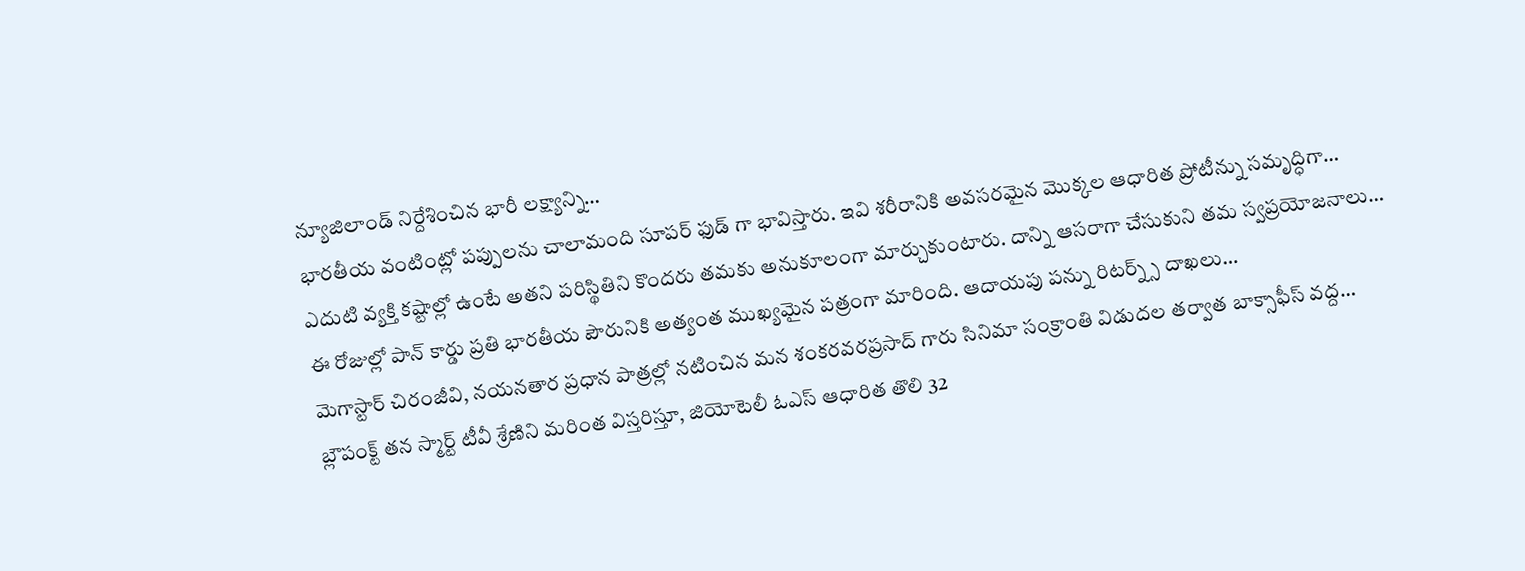న్యూజిలాండ్ నిర్దేశించిన భారీ లక్ష్యాన్ని…
భారతీయ వంటింట్లో పప్పులను చాలామంది సూపర్ ఫుడ్ గా భావిస్తారు. ఇవి శరీరానికి అవసరమైన మొక్కల ఆధారిత ప్రోటీన్ను సమృద్ధిగా…
ఎదుటి వ్యక్తి కష్టాల్లో ఉంటే అతని పరిస్థితిని కొందరు తమకు అనుకూలంగా మార్చుకుంటారు. దాన్ని ఆసరాగా చేసుకుని తమ స్వప్రయోజనాలు…
ఈ రోజుల్లో పాన్ కార్డు ప్రతి భారతీయ పౌరునికి అత్యంత ముఖ్యమైన పత్రంగా మారింది. ఆదాయపు పన్ను రిటర్న్స్ దాఖలు…
మెగాస్టార్ చిరంజీవి, నయనతార ప్రధాన పాత్రల్లో నటించిన మన శంకరవరప్రసాద్ గారు సినిమా సంక్రాంతి విడుదల తర్వాత బాక్సాఫీస్ వద్ద…
బ్లౌపంక్ట్ తన స్మార్ట్ టీవీ శ్రేణిని మరింత విస్తరిస్తూ, జియోటెలీ ఓఎస్ ఆధారిత తొలి 32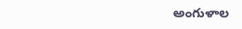అంగుళాల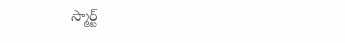స్మార్ట్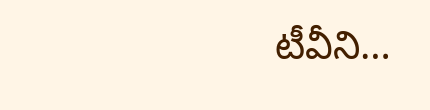టీవీని…